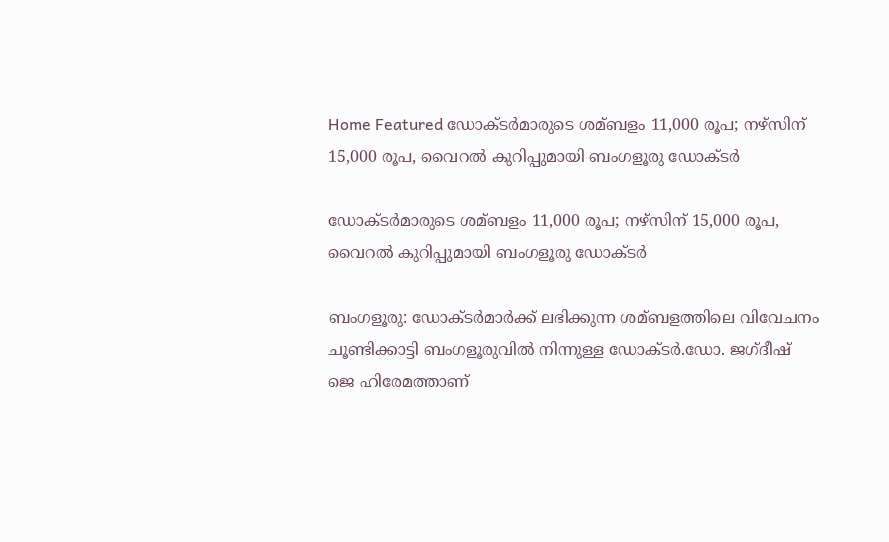Home Featured ഡോക്ടര്‍മാരുടെ ശമ്ബളം 11,000 രൂപ; നഴ്സിന് 15,000 രൂപ, വൈറല്‍ കുറിപ്പുമായി ബംഗളൂരു ഡോക്ടര്‍

ഡോക്ടര്‍മാരുടെ ശമ്ബളം 11,000 രൂപ; നഴ്സിന് 15,000 രൂപ, വൈറല്‍ കുറിപ്പുമായി ബംഗളൂരു ഡോക്ടര്‍

ബംഗളൂരു: ഡോക്ടര്‍മാര്‍ക്ക് ലഭിക്കുന്ന ശമ്ബളത്തിലെ വിവേചനം ചൂണ്ടിക്കാട്ടി ബംഗളൂരുവില്‍ നിന്നുള്ള ഡോക്ടര്‍.ഡോ. ജഗ്ദീഷ് ജെ ഹിരേമത്താണ്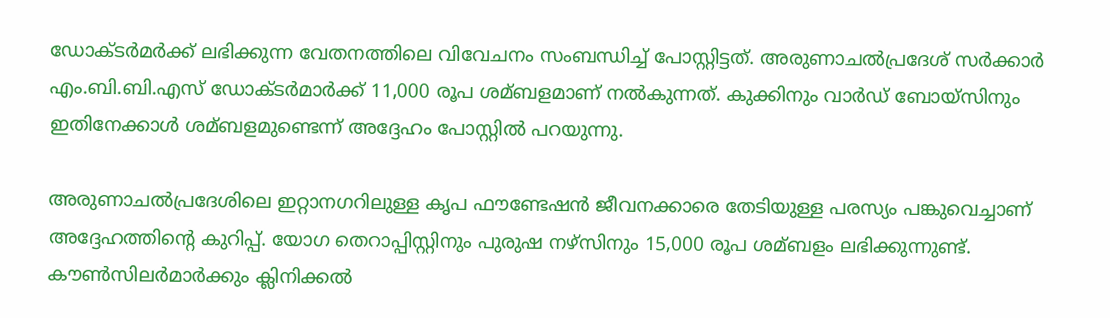ഡോക്ടര്‍മര്‍ക്ക് ലഭിക്കുന്ന വേതനത്തിലെ വിവേചനം സംബന്ധിച്ച്‌ പോസ്റ്റിട്ടത്. അരുണാചല്‍പ്രദേശ് സര്‍ക്കാര്‍ എം.ബി.ബി.എസ് ഡോക്ടര്‍മാര്‍ക്ക് 11,000 രൂപ ശമ്ബളമാണ് നല്‍കുന്നത്. കുക്കിനും വാര്‍ഡ് ബോയ്സിനും ഇതിനേക്കാള്‍ ശമ്ബളമുണ്ടെന്ന് അദ്ദേഹം പോസ്റ്റില്‍ പറയുന്നു.

അരുണാചല്‍പ്രദേശിലെ ഇറ്റാനഗറിലുള്ള കൃപ ഫൗണ്ടേഷന്‍ ജീവനക്കാരെ തേടിയുള്ള പരസ്യം പങ്കുവെച്ചാണ് അദ്ദേഹത്തിന്റെ കുറിപ്പ്. യോഗ തെറാപ്പിസ്റ്റിനും പുരുഷ നഴ്സിനും 15,000 രൂപ ശമ്ബളം ലഭിക്കുന്നുണ്ട്. കൗണ്‍സിലര്‍മാര്‍ക്കും ക്ലിനിക്കല്‍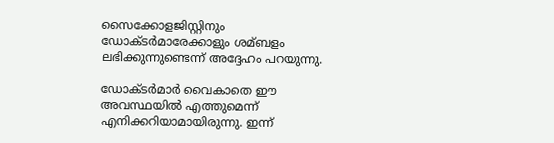സൈക്കോളജിസ്റ്റിനും ഡോക്ടര്‍മാരേക്കാളും ശമ്ബളം ലഭിക്കുന്നുണ്ടെന്ന് അദ്ദേഹം പറയുന്നു.

ഡോക്ടര്‍മാര്‍ വൈകാതെ ഈ അവസ്ഥയില്‍ എത്തുമെന്ന് എനിക്കറിയാമായിരുന്നു. ഇന്ന്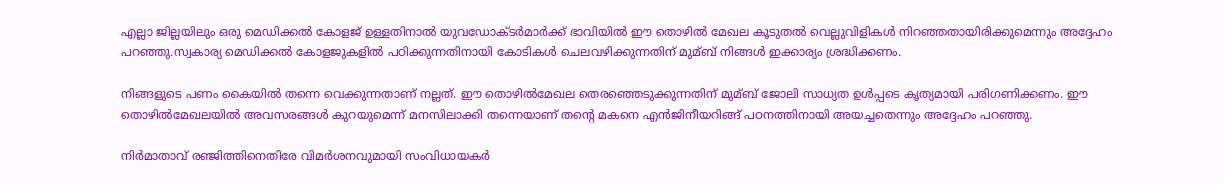എല്ലാ ജില്ലയിലും ഒരു മെഡിക്കല്‍ കോളജ് ഉള്ളതിനാല്‍ യുവഡോക്ടര്‍മാര്‍ക്ക് ഭാവിയില്‍ ഈ തൊഴില്‍ മേഖല കൂടുതല്‍ വെല്ലുവിളികള്‍ നിറഞ്ഞതായിരിക്കുമെന്നും അദ്ദേഹം പറഞ്ഞു.സ്വകാര്യ മെഡിക്കല്‍ കോളജുകളില്‍ പഠിക്കുന്നതിനായി കോടികള്‍ ചെലവഴിക്കുന്നതിന് മുമ്ബ് നിങ്ങള്‍ ഇക്കാര്യം ശ്രദ്ധിക്കണം.

നിങ്ങളുടെ പണം കൈയില്‍ തന്നെ വെക്കുന്നതാണ് നല്ലത്. ഈ തൊഴില്‍മേഖല തെരഞ്ഞെടുക്കുന്നതിന് മുമ്ബ് ജോലി സാധ്യത ഉള്‍പ്പടെ കൃത്യമായി പരിഗണിക്കണം. ഈ തൊഴില്‍മേഖലയില്‍ അവസരങ്ങള്‍ കുറയുമെന്ന് മനസിലാക്കി തന്നെയാണ് തന്റെ മകനെ എന്‍ജിനീയറിങ്ങ് പഠനത്തിനായി അയച്ചതെന്നും അദ്ദേഹം പറഞ്ഞു.

നിര്‍മാതാവ് രഞ്ജിത്തിനെതിരേ വിമര്‍ശനവുമായി സംവിധായകര്‍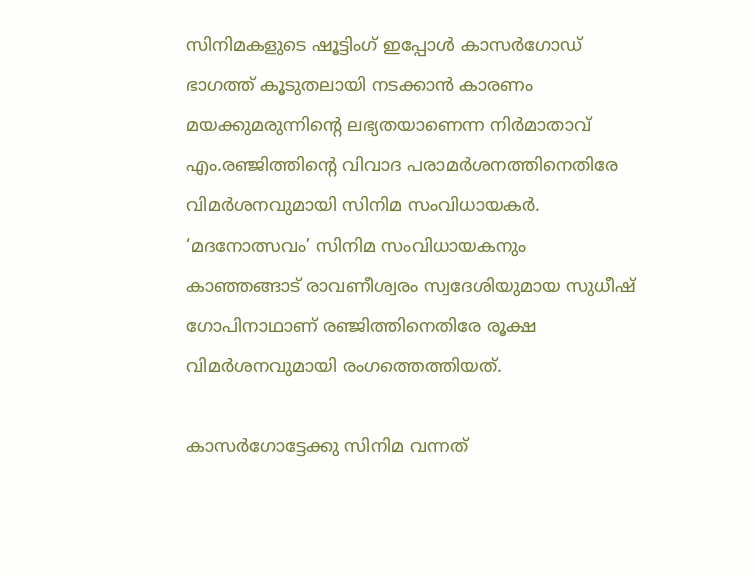സിനിമകളുടെ ഷൂട്ടിംഗ് ഇപ്പോള്‍ കാസര്‍ഗോഡ് ഭാഗത്ത് കൂടുതലായി നടക്കാന്‍ കാരണം മയക്കുമരുന്നിന്‍റെ ലഭ്യതയാണെന്ന നിര്‍മാതാവ് എം.രഞ്ജിത്തിന്‍റെ വിവാദ പരാമര്‍ശനത്തിനെതിരേ വിമര്‍ശനവുമായി സിനിമ സംവിധായകര്‍. ‘മദനോത്സവം’ സിനിമ സംവിധായകനും കാഞ്ഞങ്ങാട് രാവണീശ്വരം സ്വദേശിയുമായ സുധീഷ് ഗോപിനാഥാണ് രഞ്ജിത്തിനെതിരേ രൂക്ഷ വിമര്‍ശനവുമായി രംഗത്തെത്തിയത്.

കാസര്‍ഗോട്ടേക്കു സിനിമ വന്നത്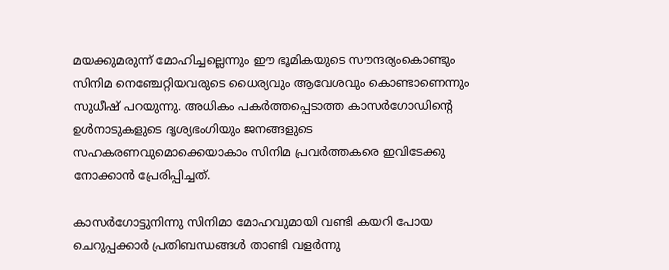മയക്കുമരുന്ന് മോഹിച്ചല്ലെന്നും ഈ ഭൂമികയുടെ സൗന്ദര്യംകൊണ്ടും സിനിമ നെഞ്ചേറ്റിയവരുടെ ധൈര്യവും ആവേശവും കൊണ്ടാണെന്നും സുധീഷ് പറയുന്നു. അധികം പകര്‍ത്തപ്പെടാത്ത കാസര്‍ഗോഡിന്‍റെ ഉള്‍നാടുകളുടെ ദൃശ്യഭംഗിയും ജനങ്ങളുടെ സഹകരണവുമൊക്കെയാകാം സിനിമ പ്രവര്‍ത്തകരെ ഇവിടേക്കു നോക്കാന്‍ പ്രേരിപ്പിച്ചത്.

കാസര്‍ഗോട്ടുനിന്നു സിനിമാ മോഹവുമായി വണ്ടി കയറി പോയ ചെറുപ്പക്കാര്‍ പ്രതിബന്ധങ്ങള്‍ താണ്ടി വളര്‍ന്നു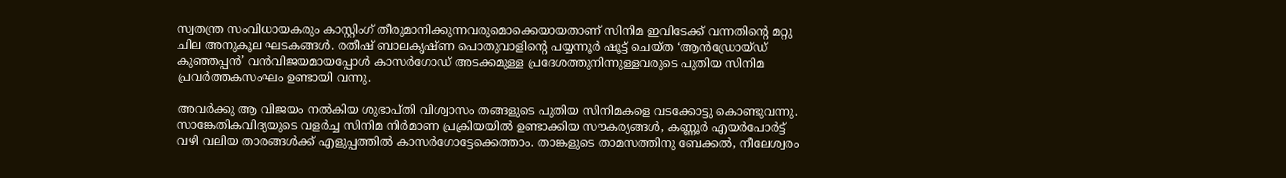സ്വതന്ത്ര സംവിധായകരും കാസ്റ്റിംഗ് തീരുമാനിക്കുന്നവരുമൊക്കെയായതാണ് സിനിമ ഇവിടേക്ക് വന്നതിന്‍റെ മറ്റു ചില അനുകൂല ഘടകങ്ങള്‍. രതീഷ് ബാലകൃഷ്ണ പൊതുവാളിന്‍റെ പയ്യന്നൂര്‍ ഷൂട്ട് ചെയ്ത ‘ആന്‍ഡ്രോയ്ഡ് കുഞ്ഞപ്പന്‍’ വന്‍വിജയമായപ്പോള്‍ കാസര്‍ഗോഡ് അടക്കമുള്ള പ്രദേശത്തുനിന്നുള്ളവരുടെ പുതിയ സിനിമ പ്രവര്‍ത്തകസംഘം ഉണ്ടായി വന്നു.

അവര്‍ക്കു ആ വിജയം നല്‍കിയ ശുഭാപ്തി വിശ്വാസം തങ്ങളുടെ പുതിയ സിനിമകളെ വടക്കോട്ടു കൊണ്ടുവന്നു. സാങ്കേതികവിദ്യയുടെ വളര്‍ച്ച സിനിമ നിര്‍മാണ പ്രക്രിയയില്‍ ഉണ്ടാക്കിയ സൗകര്യങ്ങള്‍, കണ്ണൂര്‍ എയര്‍പോര്‍ട്ട് വഴി വലിയ താരങ്ങള്‍ക്ക് എളുപ്പത്തില്‍ കാസര്‍ഗോട്ടേക്കെത്താം. താങ്കളുടെ താമസത്തിനു ബേക്കല്‍, നീലേശ്വരം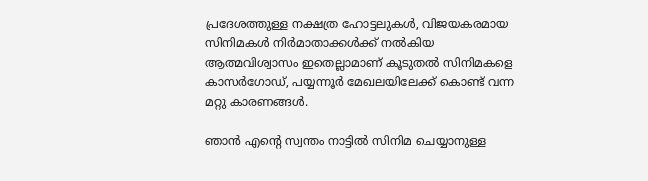പ്രദേശത്തുള്ള നക്ഷത്ര ഹോട്ടലുകള്‍, വിജയകരമായ സിനിമകള്‍ നിര്‍മാതാക്കള്‍ക്ക് നല്‍കിയ ആത്മവിശ്വാസം ഇതെല്ലാമാണ് കൂടുതല്‍ സിനിമകളെ കാസര്‍ഗോഡ്, പയ്യന്നൂര്‍ മേഖലയിലേക്ക് കൊണ്ട് വന്ന മറ്റു കാരണങ്ങള്‍.

ഞാന്‍ എന്‍റെ സ്വന്തം നാട്ടില്‍ സിനിമ ചെയ്യാനുള്ള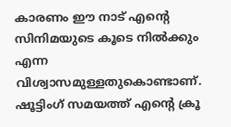കാരണം ഈ നാട് എന്‍റെ സിനിമയുടെ കൂടെ നില്‍ക്കും എന്ന വിശ്വാസമുള്ളതുകൊണ്ടാണ്. ഷൂട്ടിംഗ് സമയത്ത് എന്‍റെ ക്രൂ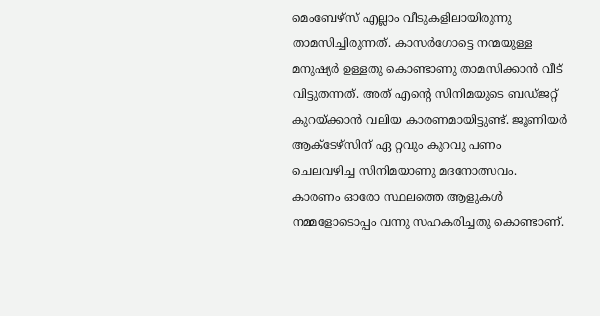മെംബേഴ്‌സ് എല്ലാം വീടുകളിലായിരുന്നു താമസിച്ചിരുന്നത്. കാസര്‍ഗോട്ടെ നന്മയുള്ള മനുഷ്യര്‍ ഉള്ളതു കൊണ്ടാണു താമസിക്കാന്‍ വീട് വിട്ടുതന്നത്. അത് എന്‍റെ സിനിമയുടെ ബഡ്ജറ്റ് കുറയ്ക്കാന്‍ വലിയ കാരണമായിട്ടുണ്ട്. ജൂണിയര്‍ ആക്ടേഴ്‌സിന് ഏ റ്റവും കുറവു പണം ചെലവഴിച്ച സിനിമയാണു മദനോത്സവം. കാരണം ഓരോ സ്ഥലത്തെ ആളുകള്‍ നമ്മളോടൊപ്പം വന്നു സഹകരിച്ചതു കൊണ്ടാണ്.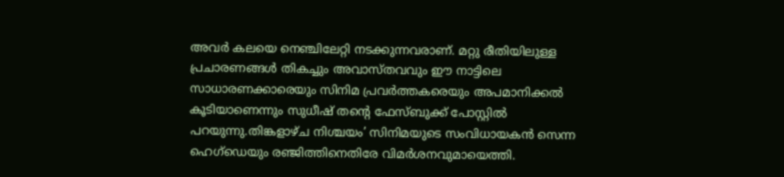അവര്‍ കലയെ നെഞ്ചിലേറ്റി നടക്കുന്നവരാണ്. മറ്റു രീതിയിലുള്ള പ്രചാരണങ്ങള്‍ തികച്ചും അവാസ്തവവും ഈ നാട്ടിലെ സാധാരണക്കാരെയും സിനിമ പ്രവര്‍ത്തകരെയും അപമാനിക്കല്‍ കൂടിയാണെന്നും സുധീഷ് തന്‍റെ ഫേസ്ബുക്ക് പോസ്റ്റില്‍ പറയുന്നു.തിങ്കളാഴ്ച നിശ്ചയം’ സിനിമയുടെ സംവിധായകന്‍ സെന്ന ഹെഗ്‌ഡെയും രഞ്ജിത്തിനെതിരേ വിമര്‍ശനവുമായെത്തി.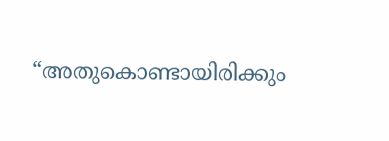“അതുകൊണ്ടായിരിക്കും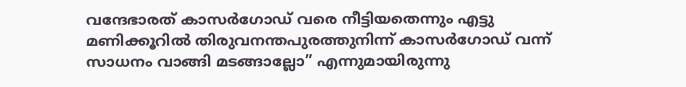വന്ദേഭാരത് കാസര്‍ഗോഡ് വരെ നീട്ടിയതെന്നും എട്ടു മണിക്കൂറില്‍ തിരുവനന്തപുരത്തുനിന്ന് കാസര്‍ഗോഡ് വന്ന് സാധനം വാങ്ങി മടങ്ങാല്ലോ” എന്നുമായിരുന്നു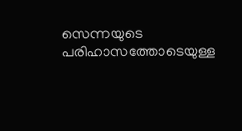സെന്നയുടെ പരിഹാസത്തോടെയുള്ള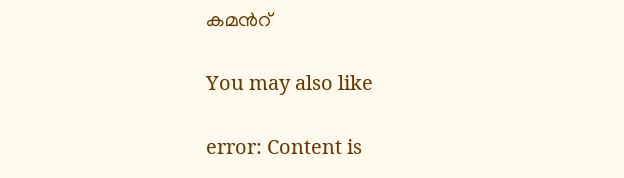കമന്‍റ്

You may also like

error: Content is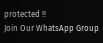protected !!
Join Our WhatsApp Group